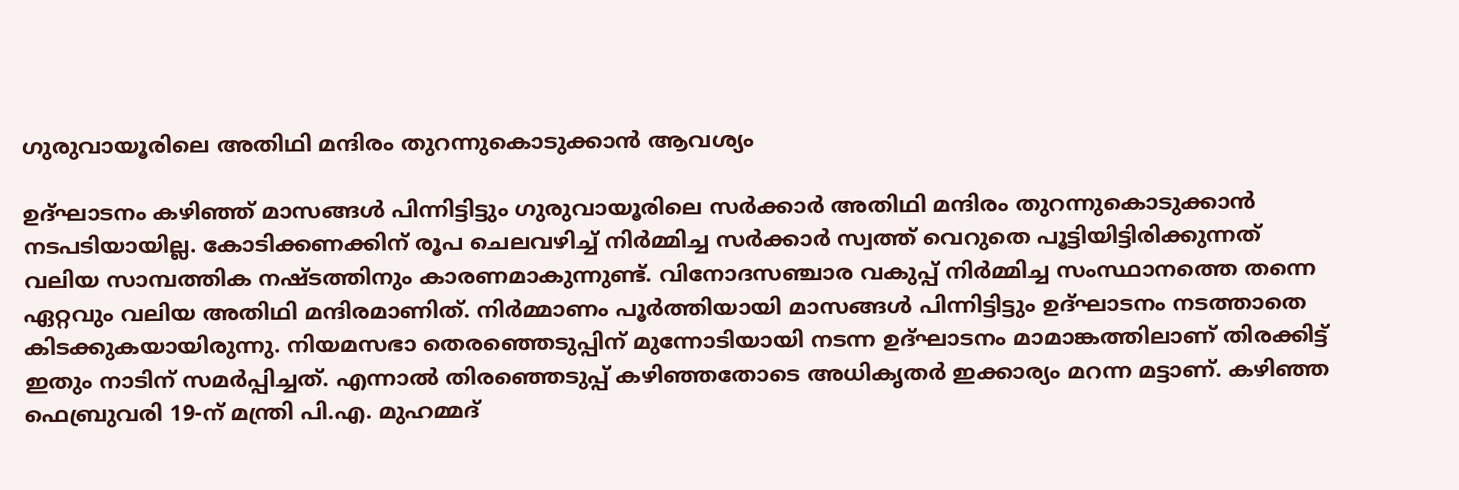ഗുരുവായൂരിലെ അതിഥി മന്ദിരം തുറന്നുകൊടുക്കാന്‍ ആവശ്യം

ഉദ്ഘാടനം കഴിഞ്ഞ് മാസങ്ങള്‍ പിന്നിട്ടിട്ടും ഗുരുവായൂരിലെ സര്‍ക്കാര്‍ അതിഥി മന്ദിരം തുറന്നുകൊടുക്കാന്‍ നടപടിയായില്ല. കോടിക്കണക്കിന് രൂപ ചെലവഴിച്ച് നിര്‍മ്മിച്ച സര്‍ക്കാര്‍ സ്വത്ത് വെറുതെ പൂട്ടിയിട്ടിരിക്കുന്നത് വലിയ സാമ്പത്തിക നഷ്ടത്തിനും കാരണമാകുന്നുണ്ട്. വിനോദസഞ്ചാര വകുപ്പ് നിര്‍മ്മിച്ച സംസ്ഥാനത്തെ തന്നെ ഏറ്റവും വലിയ അതിഥി മന്ദിരമാണിത്. നിര്‍മ്മാണം പൂര്‍ത്തിയായി മാസങ്ങള്‍ പിന്നിട്ടിട്ടും ഉദ്ഘാടനം നടത്താതെ കിടക്കുകയായിരുന്നു. നിയമസഭാ തെരഞ്ഞെടുപ്പിന് മുന്നോടിയായി നടന്ന ഉദ്ഘാടനം മാമാങ്കത്തിലാണ് തിരക്കിട്ട് ഇതും നാടിന് സമര്‍പ്പിച്ചത്. എന്നാല്‍ തിരഞ്ഞെടുപ്പ് കഴിഞ്ഞതോടെ അധികൃതര്‍ ഇക്കാര്യം മറന്ന മട്ടാണ്. കഴിഞ്ഞ ഫെബ്രുവരി 19-ന് മന്ത്രി പി.എ. മുഹമ്മദ്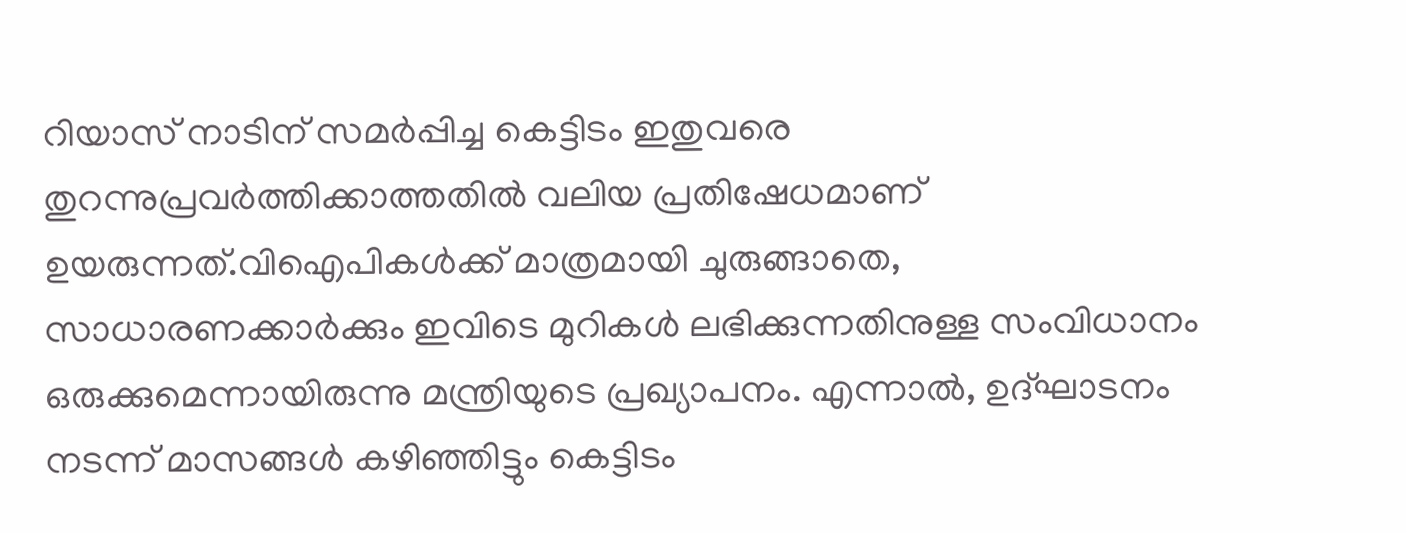റിയാസ് നാടിന് സമര്‍പ്പിച്ച കെട്ടിടം ഇതുവരെ തുറന്നുപ്രവര്‍ത്തിക്കാത്തതില്‍ വലിയ പ്രതിഷേധമാണ് ഉയരുന്നത്.വിഐപികള്‍ക്ക് മാത്രമായി ചുരുങ്ങാതെ, സാധാരണക്കാര്‍ക്കും ഇവിടെ മുറികള്‍ ലഭിക്കുന്നതിനുള്ള സംവിധാനം ഒരുക്കുമെന്നായിരുന്നു മന്ത്രിയുടെ പ്രഖ്യാപനം. എന്നാല്‍, ഉദ്ഘാടനം നടന്ന് മാസങ്ങള്‍ കഴിഞ്ഞിട്ടും കെട്ടിടം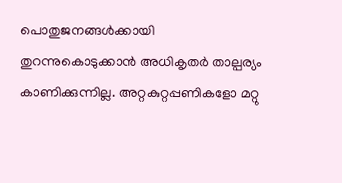പൊതുജനങ്ങള്‍ക്കായി തുറന്നുകൊടുക്കാന്‍ അധികൃതര്‍ താല്പര്യം കാണിക്കുന്നില്ല. അറ്റകുറ്റപ്പണികളോ മറ്റു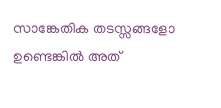സാങ്കേതിക തടസ്സങ്ങളോ ഉണ്ടെങ്കില്‍ അത്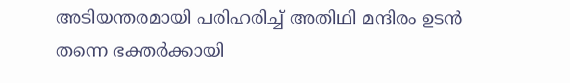അടിയന്തരമായി പരിഹരിച്ച് അതിഥി മന്ദിരം ഉടന്‍ തന്നെ ഭക്തര്‍ക്കായി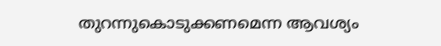തുറന്നുകൊടുക്കണമെന്ന ആവശ്യം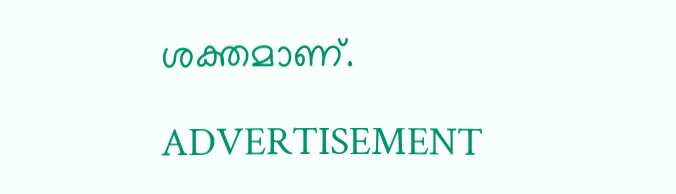ശക്തമാണ്.

ADVERTISEMENT